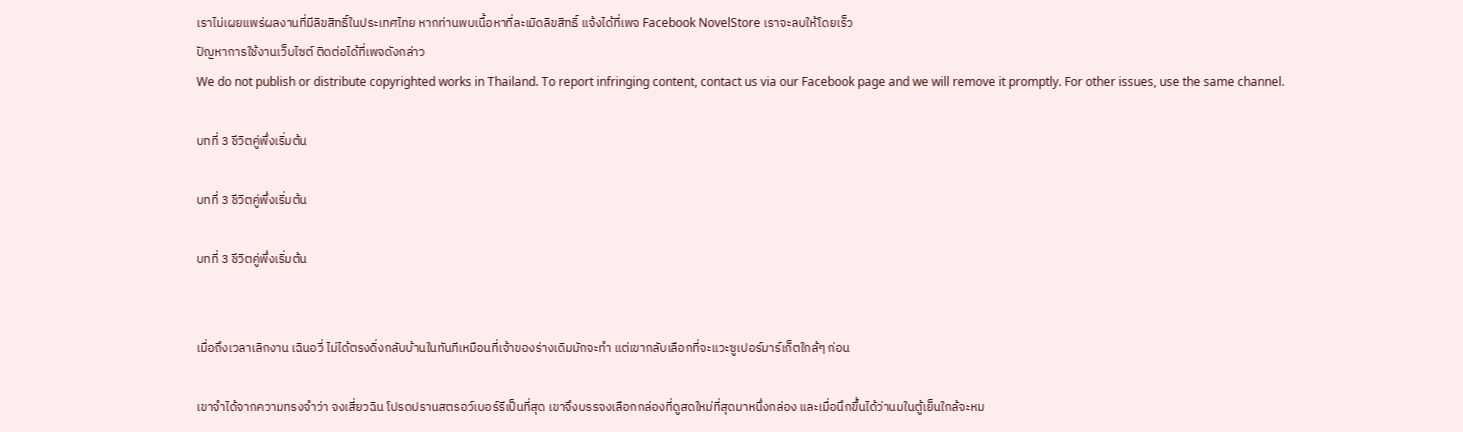เราไม่เผยแพร่ผลงานที่มีลิขสิทธิ์ในประเทศไทย หากท่านพบเนื้อหาที่ละเมิดลิขสิทธิ์ แจ้งได้ที่เพจ Facebook NovelStore เราจะลบให้โดยเร็ว
ปัญหาการใช้งานเว็บไซต์ ติดต่อได้ที่เพจดังกล่าว
We do not publish or distribute copyrighted works in Thailand. To report infringing content, contact us via our Facebook page and we will remove it promptly. For other issues, use the same channel.

บทที่ 3 ชีวิตคู่พึ่งเริ่มต้น

บทที่ 3 ชีวิตคู่พึ่งเริ่มต้น

บทที่ 3 ชีวิตคู่พึ่งเริ่มต้น


เมื่อถึงเวลาเลิกงาน เฉินอวี่ ไม่ได้ตรงดิ่งกลับบ้านในทันทีเหมือนที่เจ้าของร่างเดิมมักจะทำ แต่เขากลับเลือกที่จะแวะซูเปอร์มาร์เก็ตใกล้ๆ ก่อน

เขาจำได้จากความทรงจำว่า จงเสี่ยวฉิน โปรดปรานสตรอว์เบอร์รีเป็นที่สุด เขาจึงบรรจงเลือกกล่องที่ดูสดใหม่ที่สุดมาหนึ่งกล่อง และเมื่อนึกขึ้นได้ว่านมในตู้เย็นใกล้จะหม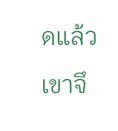ดแล้ว เขาจึ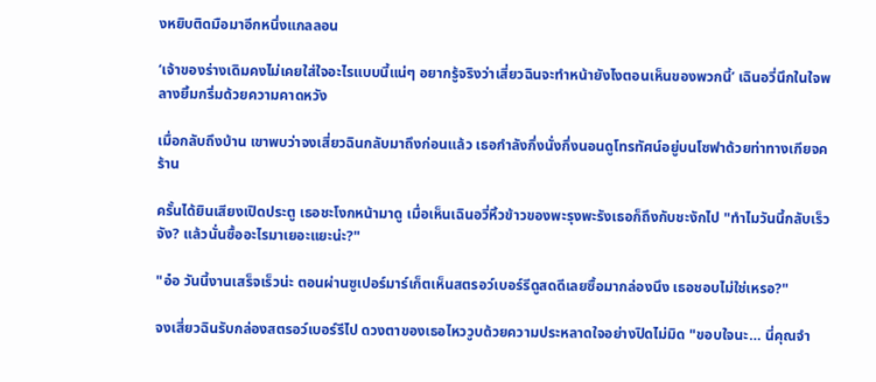งหยิบติดมือมาอีกหนึ่งแกลลอน

‘เจ้าของร่างเดิมคงไม่เคยใส่ใจอะไรแบบนี้แน่ๆ อยากรู้จริงว่าเสี่ยวฉินจะทำหน้ายังไงตอนเห็นของพวกนี้’ เฉินอวี่นึกในใจพลางยิ้มกริ่มด้วยความคาดหวัง

เมื่อกลับถึงบ้าน เขาพบว่าจงเสี่ยวฉินกลับมาถึงก่อนแล้ว เธอกำลังกึ่งนั่งกึ่งนอนดูโทรทัศน์อยู่บนโซฟาด้วยท่าทางเกียจคร้าน

ครั้นได้ยินเสียงเปิดประตู เธอชะโงกหน้ามาดู เมื่อเห็นเฉินอวี่หิ้วข้าวของพะรุงพะรังเธอก็ถึงกับชะงักไป "ทำไมวันนี้กลับเร็วจัง? แล้วนั่นซื้ออะไรมาเยอะแยะน่ะ?"

"อ๋อ วันนี้งานเสร็จเร็วน่ะ ตอนผ่านซูเปอร์มาร์เก็ตเห็นสตรอว์เบอร์รีดูสดดีเลยซื้อมากล่องนึง เธอชอบไม่ใช่เหรอ?"

จงเสี่ยวฉินรับกล่องสตรอว์เบอร์รีไป ดวงตาของเธอไหววูบด้วยความประหลาดใจอย่างปิดไม่มิด "ขอบใจนะ... นี่คุณจำ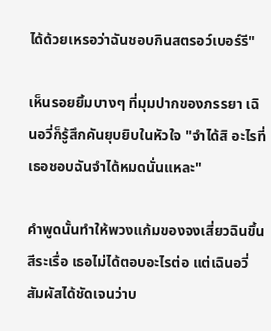ได้ด้วยเหรอว่าฉันชอบกินสตรอว์เบอร์รี"

เห็นรอยยิ้มบางๆ ที่มุมปากของภรรยา เฉินอวี่ก็รู้สึกคันยุบยิบในหัวใจ "จำได้สิ อะไรที่เธอชอบฉันจำได้หมดนั่นแหละ"

คำพูดนั้นทำให้พวงแก้มของจงเสี่ยวฉินขึ้นสีระเรื่อ เธอไม่ได้ตอบอะไรต่อ แต่เฉินอวี่สัมผัสได้ชัดเจนว่าบ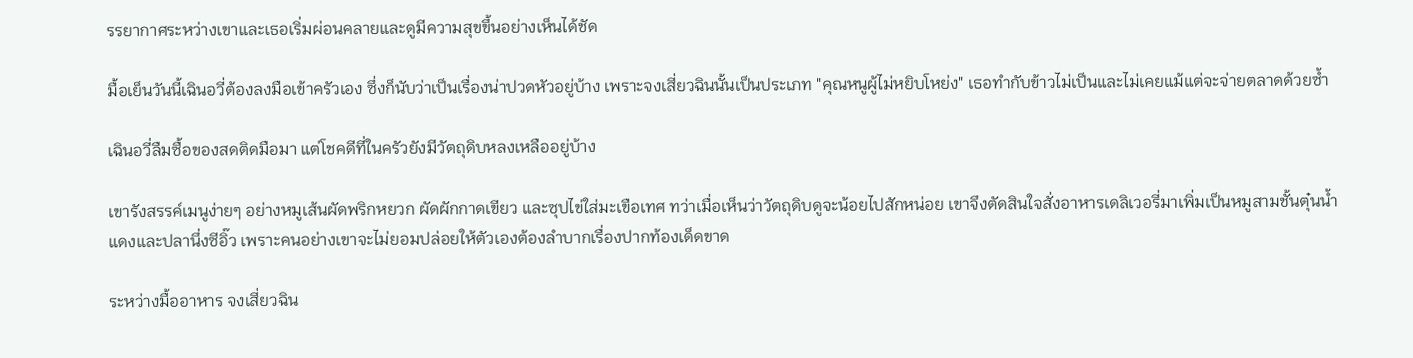รรยากาศระหว่างเขาและเธอเริ่มผ่อนคลายและดูมีความสุขขึ้นอย่างเห็นได้ชัด

มื้อเย็นวันนี้เฉินอวี่ต้องลงมือเข้าครัวเอง ซึ่งก็นับว่าเป็นเรื่องน่าปวดหัวอยู่บ้าง เพราะจงเสี่ยวฉินนั้นเป็นประเภท "คุณหนูผู้ไม่หยิบโหย่ง" เธอทำกับข้าวไม่เป็นและไม่เคยแม้แต่จะจ่ายตลาดด้วยซ้ำ

เฉินอวี่ลืมซื้อของสดติดมือมา แต่โชคดีที่ในครัวยังมีวัตถุดิบหลงเหลืออยู่บ้าง

เขารังสรรค์เมนูง่ายๆ อย่างหมูเส้นผัดพริกหยวก ผัดผักกาดเขียว และซุปไข่ใส่มะเขือเทศ ทว่าเมื่อเห็นว่าวัตถุดิบดูจะน้อยไปสักหน่อย เขาจึงตัดสินใจสั่งอาหารเดลิเวอรี่มาเพิ่มเป็นหมูสามชั้นตุ๋นน้ำแดงและปลานึ่งซีอิ๊ว เพราะคนอย่างเขาจะไม่ยอมปล่อยให้ตัวเองต้องลำบากเรื่องปากท้องเด็ดขาด

ระหว่างมื้ออาหาร จงเสี่ยวฉิน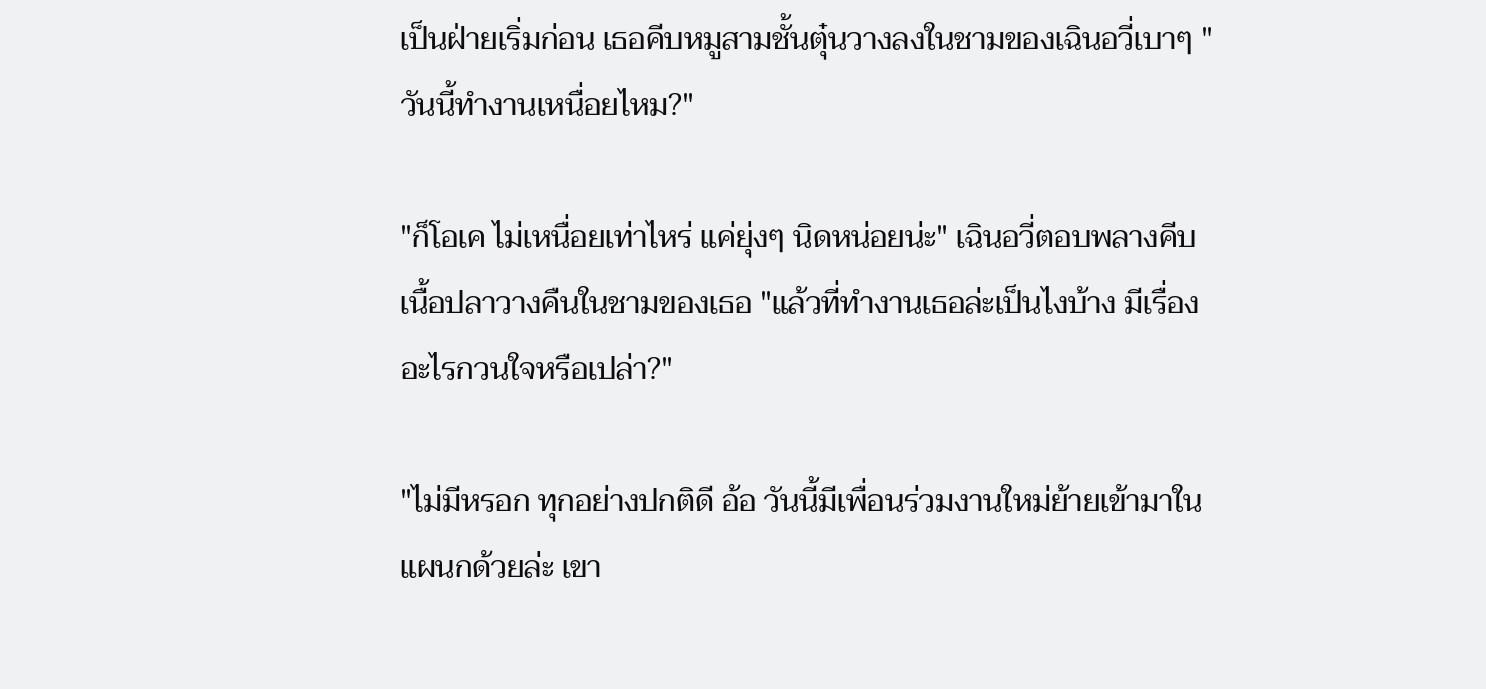เป็นฝ่ายเริ่มก่อน เธอคีบหมูสามชั้นตุ๋นวางลงในชามของเฉินอวี่เบาๆ "วันนี้ทำงานเหนื่อยไหม?"

"ก็โอเค ไม่เหนื่อยเท่าไหร่ แค่ยุ่งๆ นิดหน่อยน่ะ" เฉินอวี่ตอบพลางคีบเนื้อปลาวางคืนในชามของเธอ "แล้วที่ทำงานเธอล่ะเป็นไงบ้าง มีเรื่องอะไรกวนใจหรือเปล่า?"

"ไม่มีหรอก ทุกอย่างปกติดี อ้อ วันนี้มีเพื่อนร่วมงานใหม่ย้ายเข้ามาในแผนกด้วยล่ะ เขา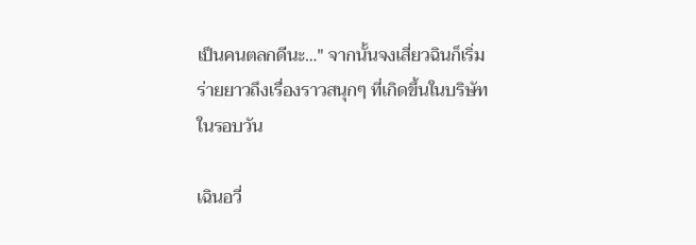เป็นคนตลกดีนะ..." จากนั้นจงเสี่ยวฉินก็เริ่มร่ายยาวถึงเรื่องราวสนุกๆ ที่เกิดขึ้นในบริษัทในรอบวัน

เฉินอวี่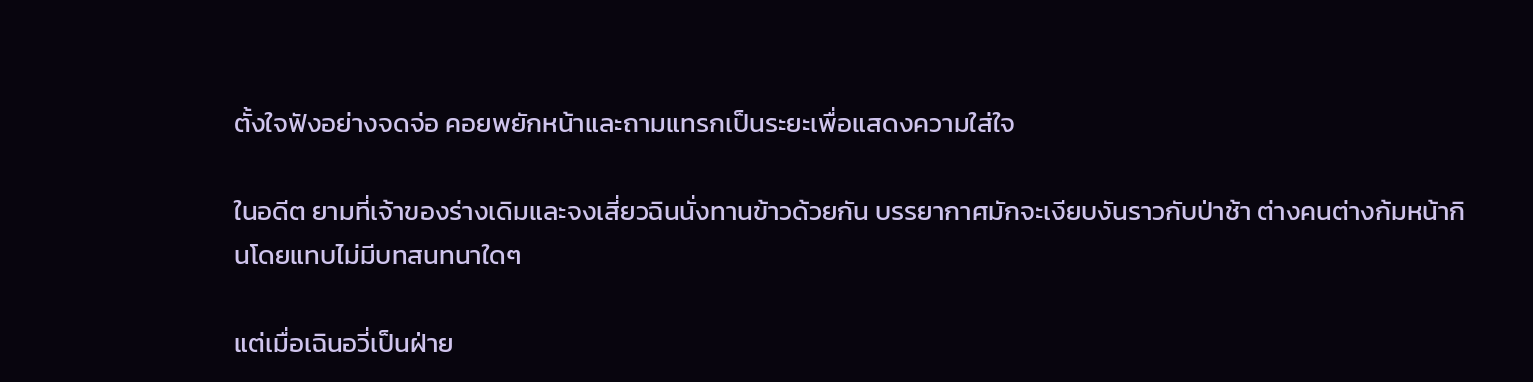ตั้งใจฟังอย่างจดจ่อ คอยพยักหน้าและถามแทรกเป็นระยะเพื่อแสดงความใส่ใจ

ในอดีต ยามที่เจ้าของร่างเดิมและจงเสี่ยวฉินนั่งทานข้าวด้วยกัน บรรยากาศมักจะเงียบงันราวกับป่าช้า ต่างคนต่างก้มหน้ากินโดยแทบไม่มีบทสนทนาใดๆ

แต่เมื่อเฉินอวี่เป็นฝ่าย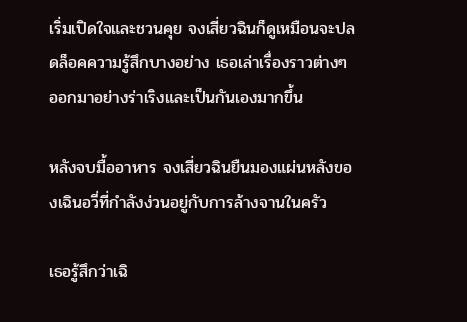เริ่มเปิดใจและชวนคุย จงเสี่ยวฉินก็ดูเหมือนจะปลดล็อคความรู้สึกบางอย่าง เธอเล่าเรื่องราวต่างๆ ออกมาอย่างร่าเริงและเป็นกันเองมากขึ้น

หลังจบมื้ออาหาร จงเสี่ยวฉินยืนมองแผ่นหลังของเฉินอวี่ที่กำลังง่วนอยู่กับการล้างจานในครัว

เธอรู้สึกว่าเฉิ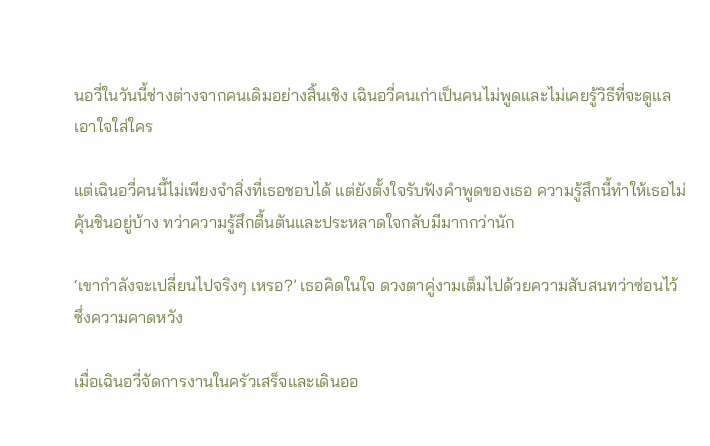นอวี่ในวันนี้ช่างต่างจากคนเดิมอย่างสิ้นเชิง เฉินอวี่คนเก่าเป็นคนไม่พูดและไม่เคยรู้วิธีที่จะดูแลเอาใจใส่ใคร

แต่เฉินอวี่คนนี้ไม่เพียงจำสิ่งที่เธอชอบได้ แต่ยังตั้งใจรับฟังคำพูดของเธอ ความรู้สึกนี้ทำให้เธอไม่คุ้นชินอยู่บ้าง ทว่าความรู้สึกตื้นตันและประหลาดใจกลับมีมากกว่านัก

‘เขากำลังจะเปลี่ยนไปจริงๆ เหรอ?’ เธอคิดในใจ ดวงตาคู่งามเต็มไปด้วยความสับสนทว่าซ่อนไว้ซึ่งความคาดหวัง

เมื่อเฉินอวี่จัดการงานในครัวเสร็จและเดินออ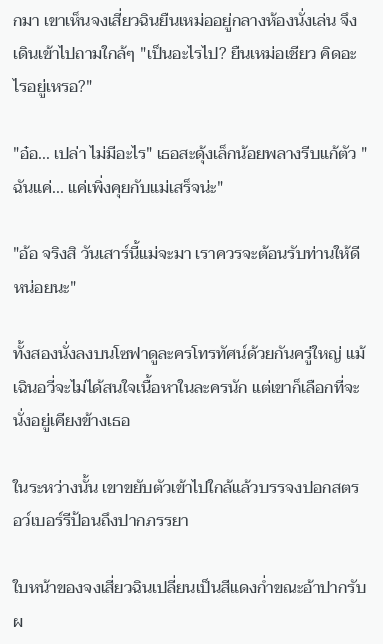กมา เขาเห็นจงเสี่ยวฉินยืนเหม่ออยู่กลางห้องนั่งเล่น จึงเดินเข้าไปถามใกล้ๆ "เป็นอะไรไป? ยืนเหม่อเชียว คิดอะไรอยู่เหรอ?"

"อ๋อ... เปล่า ไม่มีอะไร" เธอสะดุ้งเล็กน้อยพลางรีบแก้ตัว "ฉันแค่... แค่เพิ่งคุยกับแม่เสร็จน่ะ"

"อ้อ จริงสิ วันเสาร์นี้แม่จะมา เราควรจะต้อนรับท่านให้ดีหน่อยนะ"

ทั้งสองนั่งลงบนโซฟาดูละครโทรทัศน์ด้วยกันครู่ใหญ่ แม้เฉินอวี่จะไม่ได้สนใจเนื้อหาในละครนัก แต่เขาก็เลือกที่จะนั่งอยู่เคียงข้างเธอ

ในระหว่างนั้น เขาขยับตัวเข้าไปใกล้แล้วบรรจงปอกสตรอว์เบอร์รีป้อนถึงปากภรรยา

ใบหน้าของจงเสี่ยวฉินเปลี่ยนเป็นสีแดงก่ำขณะอ้าปากรับผ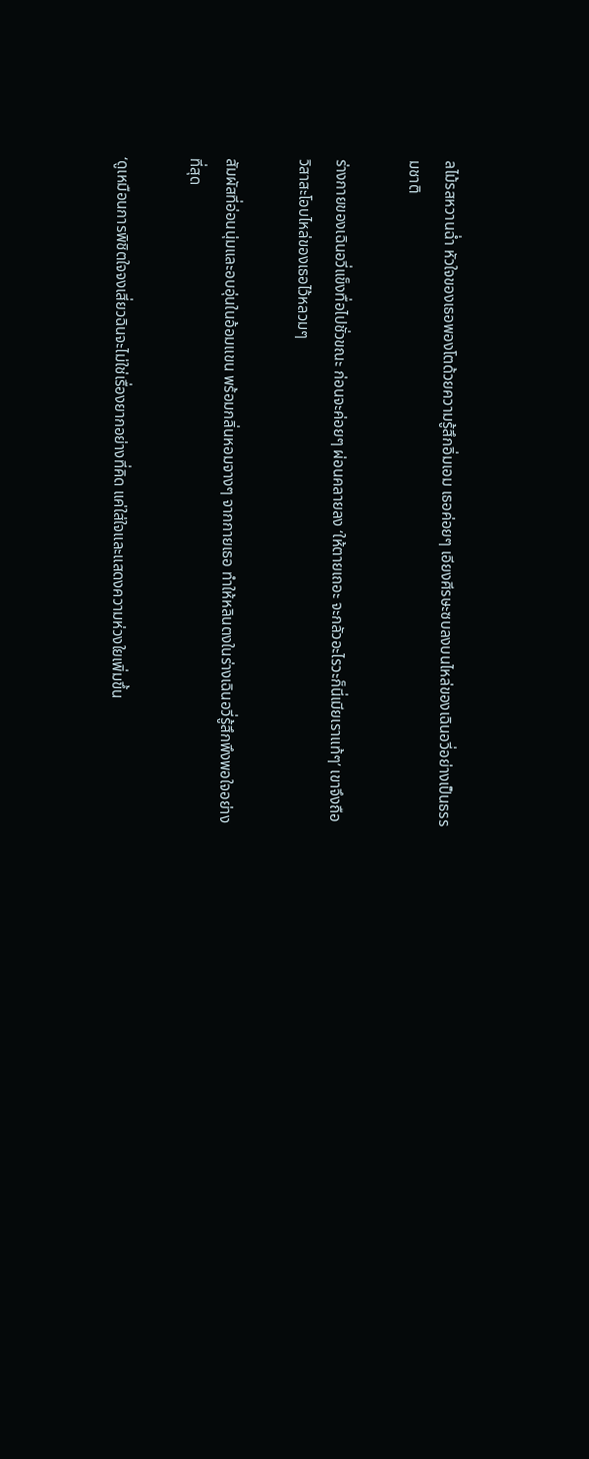ลไม้รสหวานฉ่ำ หัวใจของเธอพองโตด้วยความรู้สึกอิ่มเอม เธอค่อยๆ เอียงศีรษะซบลงบนไหล่ของเฉินอวี่อย่างเป็นธรรมชาติ

ร่างกายของเฉินอวี่แข็งทื่อไปชั่วขณะ ก่อนจะค่อยๆ ผ่อนคลายลง ‘ให้ตายเถอะ จะกลัวอะไรวะก็นี่เมียเราแท้ๆ’ เขาจึงถือวิสาสะโอบไหล่ของเธอไว้หลวมๆ

สัมผัสที่อ่อนนุ่มและอบอุ่นในอ้อมแขน พร้อมกลิ่นหอมจางๆ จากกายเธอ ทำให้หลินตงในร่างเฉินอวี่รู้สึกพึงพอใจอย่างที่สุด

‘ดูเหมือนการพิชิตใจจงเสี่ยวฉินจะไม่ใช่เรื่องยากอย่างที่คิด แค่ใส่ใจและแสดงความห่วงใยเพิ่มขึ้น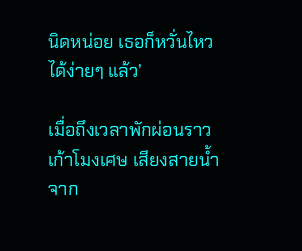นิดหน่อย เธอก็หวั่นไหวได้ง่ายๆ แล้ว’

เมื่อถึงเวลาพักผ่อนราวเก้าโมงเศษ เสียงสายน้ำจาก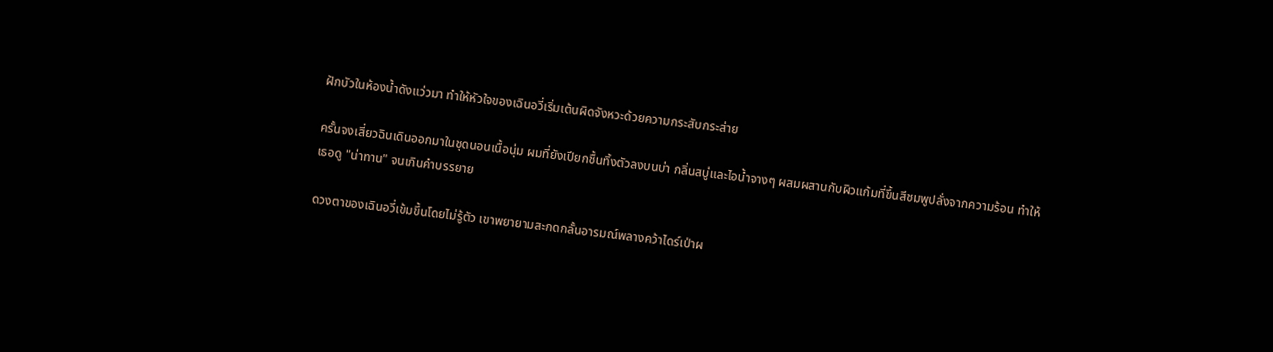ฝักบัวในห้องน้ำดังแว่วมา ทำให้หัวใจของเฉินอวี่เริ่มเต้นผิดจังหวะด้วยความกระสับกระส่าย

ครั้นจงเสี่ยวฉินเดินออกมาในชุดนอนเนื้อนุ่ม ผมที่ยังเปียกชื้นทิ้งตัวลงบนบ่า กลิ่นสบู่และไอน้ำจางๆ ผสมผสานกับผิวแก้มที่ขึ้นสีชมพูปลั่งจากความร้อน ทำให้เธอดู "น่าทาน" จนเกินคำบรรยาย

ดวงตาของเฉินอวี่เข้มขึ้นโดยไม่รู้ตัว เขาพยายามสะกดกลั้นอารมณ์พลางคว้าไดร์เป่าผ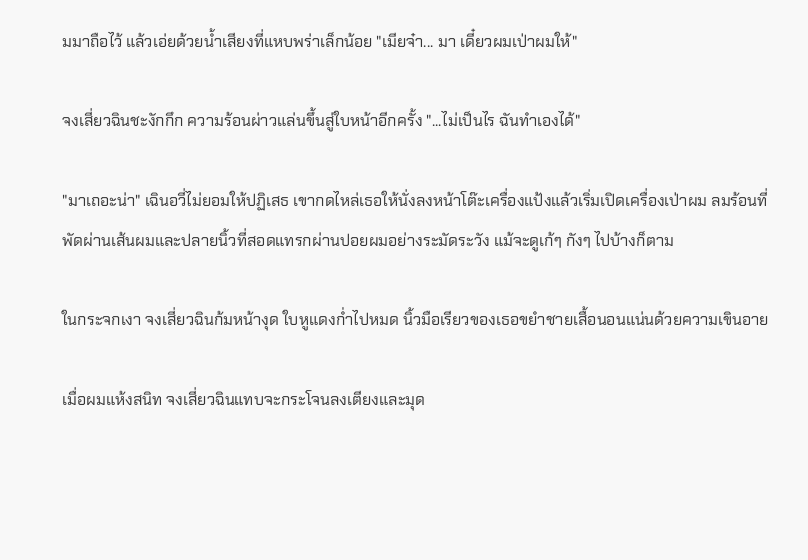มมาถือไว้ แล้วเอ่ยด้วยน้ำเสียงที่แหบพร่าเล็กน้อย "เมียจ๋า... มา เดี๋ยวผมเป่าผมให้"

จงเสี่ยวฉินชะงักกึก ความร้อนผ่าวแล่นขึ้นสู่ใบหน้าอีกครั้ง "...ไม่เป็นไร ฉันทำเองได้"

"มาเถอะน่า" เฉินอวี่ไม่ยอมให้ปฏิเสธ เขากดไหล่เธอให้นั่งลงหน้าโต๊ะเครื่องแป้งแล้วเริ่มเปิดเครื่องเป่าผม ลมร้อนที่พัดผ่านเส้นผมและปลายนิ้วที่สอดแทรกผ่านปอยผมอย่างระมัดระวัง แม้จะดูเก้ๆ กังๆ ไปบ้างก็ตาม

ในกระจกเงา จงเสี่ยวฉินก้มหน้างุด ใบหูแดงก่ำไปหมด นิ้วมือเรียวของเธอขยำชายเสื้อนอนแน่นด้วยความเขินอาย

เมื่อผมแห้งสนิท จงเสี่ยวฉินแทบจะกระโจนลงเตียงและมุด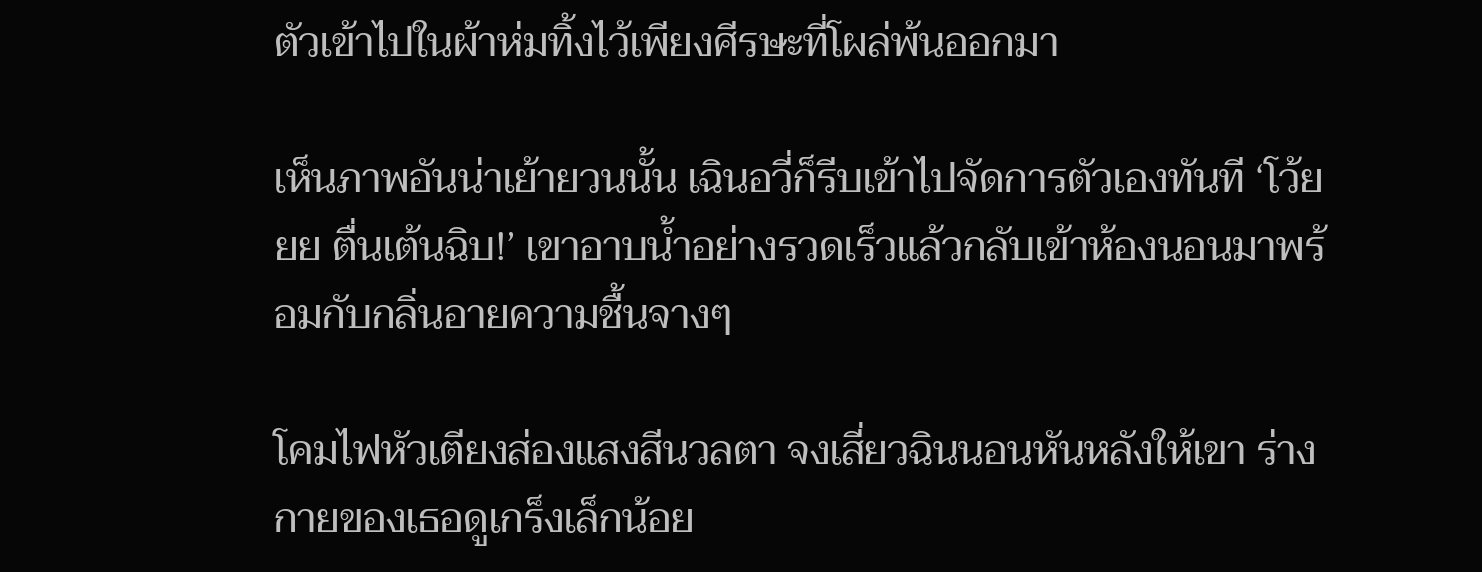ตัวเข้าไปในผ้าห่มทิ้งไว้เพียงศีรษะที่โผล่พ้นออกมา

เห็นภาพอันน่าเย้ายวนนั้น เฉินอวี่ก็รีบเข้าไปจัดการตัวเองทันที ‘โว้ยยย ตื่นเต้นฉิบ!’ เขาอาบน้ำอย่างรวดเร็วแล้วกลับเข้าห้องนอนมาพร้อมกับกลิ่นอายความชื้นจางๆ

โคมไฟหัวเตียงส่องแสงสีนวลตา จงเสี่ยวฉินนอนหันหลังให้เขา ร่างกายของเธอดูเกร็งเล็กน้อย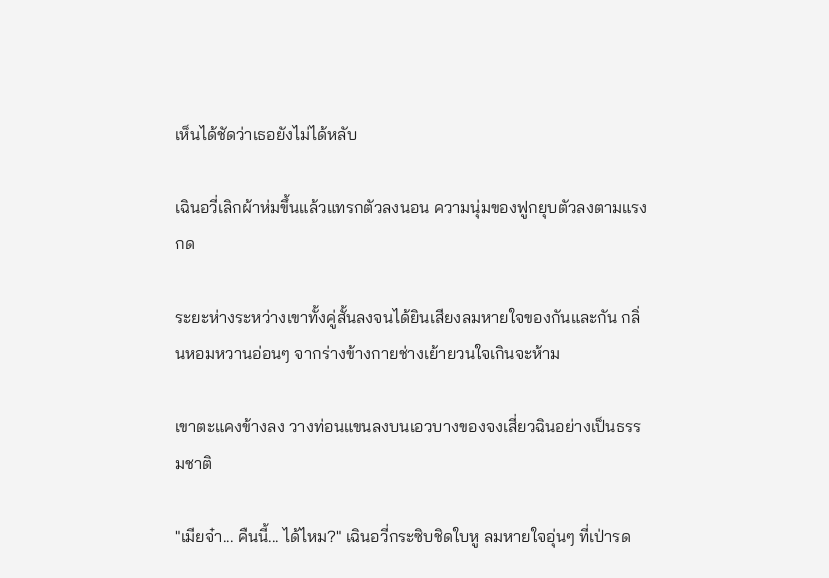เห็นได้ชัดว่าเธอยังไม่ได้หลับ

เฉินอวี่เลิกผ้าห่มขึ้นแล้วแทรกตัวลงนอน ความนุ่มของฟูกยุบตัวลงตามแรงกด

ระยะห่างระหว่างเขาทั้งคู่สั้นลงจนได้ยินเสียงลมหายใจของกันและกัน กลิ่นหอมหวานอ่อนๆ จากร่างข้างกายช่างเย้ายวนใจเกินจะห้าม

เขาตะแคงข้างลง วางท่อนแขนลงบนเอวบางของจงเสี่ยวฉินอย่างเป็นธรรมชาติ

"เมียจ๋า... คืนนี้... ได้ไหม?" เฉินอวี่กระซิบชิดใบหู ลมหายใจอุ่นๆ ที่เป่ารด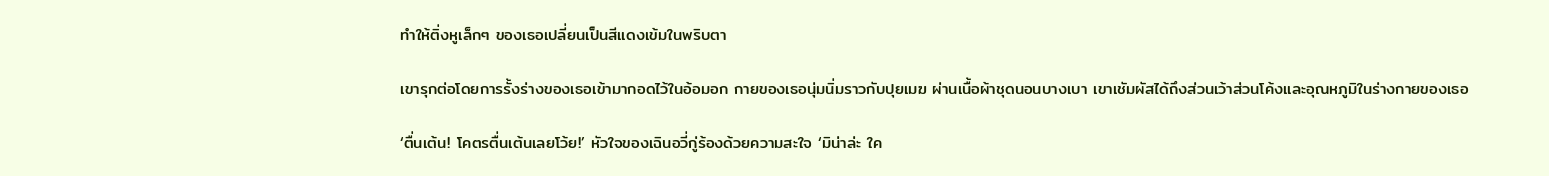ทำให้ติ่งหูเล็กๆ ของเธอเปลี่ยนเป็นสีแดงเข้มในพริบตา

เขารุกต่อโดยการรั้งร่างของเธอเข้ามากอดไว้ในอ้อมอก กายของเธอนุ่มนิ่มราวกับปุยเมฆ ผ่านเนื้อผ้าชุดนอนบางเบา เขาเชัมผัสได้ถึงส่วนเว้าส่วนโค้งและอุณหภูมิในร่างกายของเธอ

‘ตื่นเต้น! โคตรตื่นเต้นเลยโว้ย!’ หัวใจของเฉินอวี่กู่ร้องด้วยความสะใจ ‘มิน่าล่ะ ใค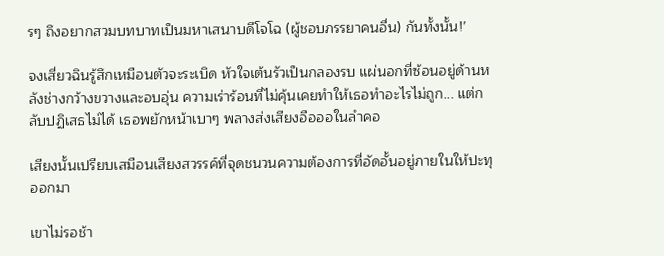รๆ ถึงอยากสวมบทบาทเป็นมหาเสนาบดีโจโฉ (ผู้ชอบภรรยาคนอื่น) กันทั้งนั้น!’

จงเสี่ยวฉินรู้สึกเหมือนตัวจะระเบิด หัวใจเต้นรัวเป็นกลองรบ แผ่นอกที่ซ้อนอยู่ด้านหลังช่างกว้างขวางและอบอุ่น ความเร่าร้อนที่ไม่คุ้นเคยทำให้เธอทำอะไรไม่ถูก... แต่กลับปฏิเสธไม่ได้ เธอพยักหน้าเบาๆ พลางส่งเสียงอือออในลำคอ

เสียงนั้นเปรียบเสมือนเสียงสวรรค์ที่จุดชนวนความต้องการที่อัดอั้นอยู่ภายในให้ปะทุออกมา

เขาไม่รอช้า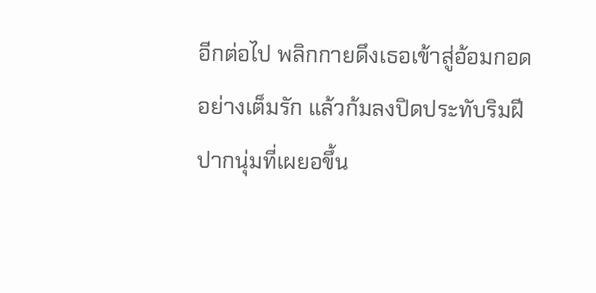อีกต่อไป พลิกกายดึงเธอเข้าสู่อ้อมกอดอย่างเต็มรัก แล้วก้มลงปิดประทับริมฝีปากนุ่มที่เผยอขึ้น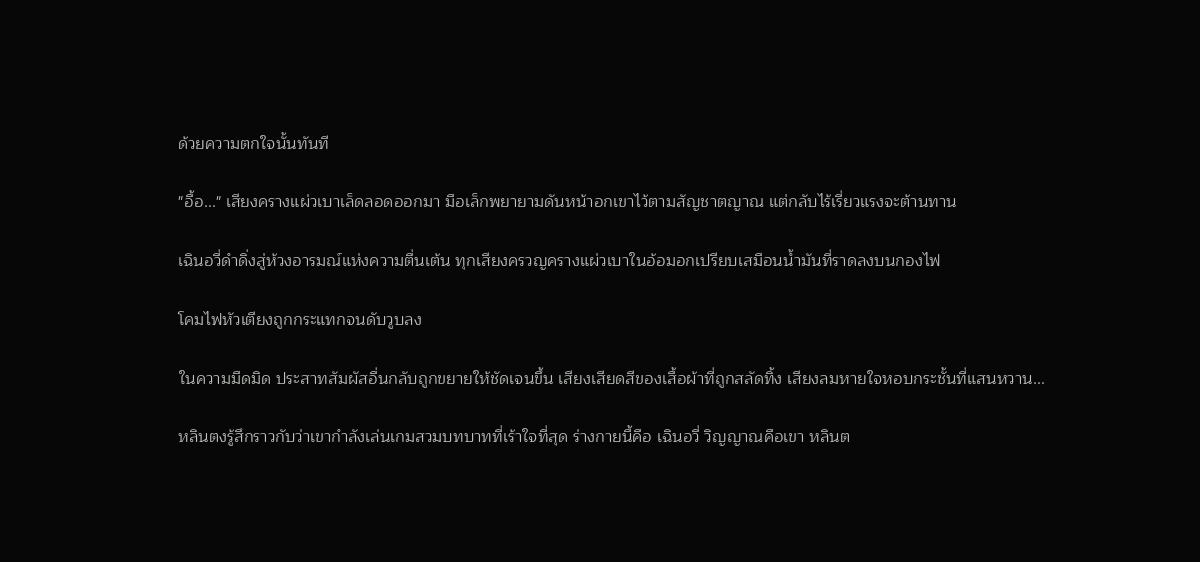ด้วยความตกใจนั้นทันที

"อื้อ..." เสียงครางแผ่วเบาเล็ดลอดออกมา มือเล็กพยายามดันหน้าอกเขาไว้ตามสัญชาตญาณ แต่กลับไร้เรี่ยวแรงจะต้านทาน

เฉินอวี่ดำดิ่งสู่ห้วงอารมณ์แห่งความตื่นเต้น ทุกเสียงครวญครางแผ่วเบาในอ้อมอกเปรียบเสมือนน้ำมันที่ราดลงบนกองไฟ

โคมไฟหัวเตียงถูกกระแทกจนดับวูบลง

ในความมืดมิด ประสาทสัมผัสอื่นกลับถูกขยายให้ชัดเจนขึ้น เสียงเสียดสีของเสื้อผ้าที่ถูกสลัดทิ้ง เสียงลมหายใจหอบกระชั้นที่แสนหวาน...

หลินตงรู้สึกราวกับว่าเขากำลังเล่นเกมสวมบทบาทที่เร้าใจที่สุด ร่างกายนี้คือ เฉินอวี่ วิญญาณคือเขา หลินต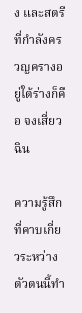ง และสตรีที่กำลังครวญครางอยู่ใต้ร่างก็คือ จงเสี่ยวฉิน

ความรู้สึกที่คาบเกี่ยวระหว่างตัวตนนี้ทำ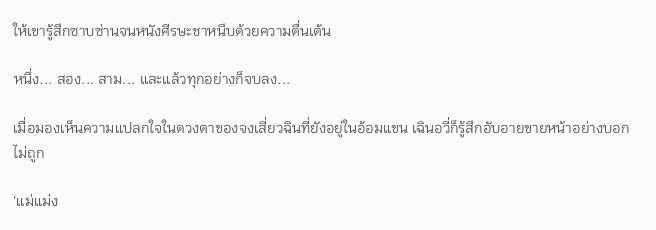ให้เขารู้สึกซาบซ่านจนหนังศีรษะชาหนึบด้วยความตื่นเต้น

หนึ่ง... สอง... สาม... และแล้วทุกอย่างก็จบลง...

เมื่อมองเห็นความแปลกใจในดวงตาของจงเสี่ยวฉินที่ยังอยู่ในอ้อมแขน เฉินอวี่ก็รู้สึกอับอายขายหน้าอย่างบอกไม่ถูก

‘แม่แม่ง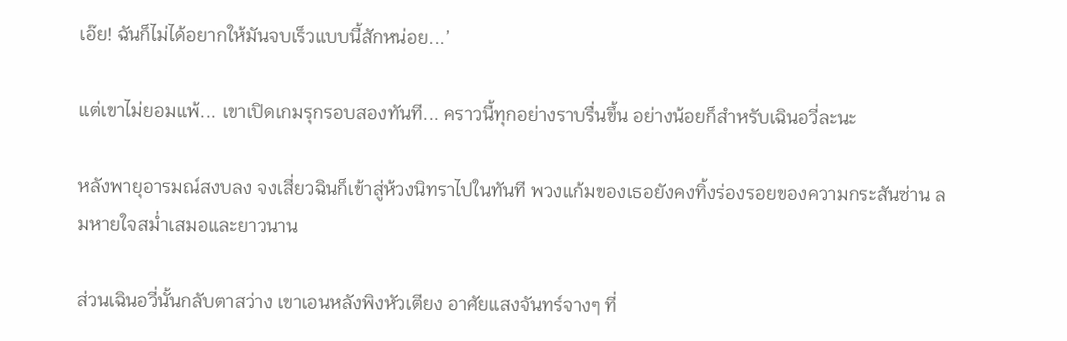เอ๊ย! ฉันก็ไม่ได้อยากให้มันจบเร็วแบบนี้สักหน่อย...’

แต่เขาไม่ยอมแพ้... เขาเปิดเกมรุกรอบสองทันที... คราวนี้ทุกอย่างราบรื่นขึ้น อย่างน้อยก็สำหรับเฉินอวี่ละนะ

หลังพายุอารมณ์สงบลง จงเสี่ยวฉินก็เข้าสู่ห้วงนิทราไปในทันที พวงแก้มของเธอยังคงทิ้งร่องรอยของความกระสันซ่าน ลมหายใจสม่ำเสมอและยาวนาน

ส่วนเฉินอวี่นั้นกลับตาสว่าง เขาเอนหลังพิงหัวเตียง อาศัยแสงจันทร์จางๆ ที่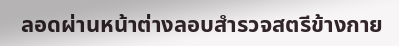ลอดผ่านหน้าต่างลอบสำรวจสตรีข้างกาย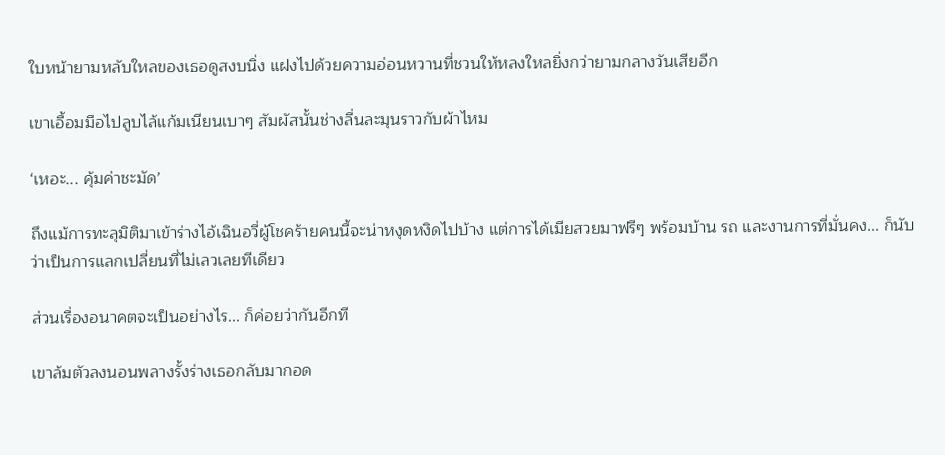ใบหน้ายามหลับใหลของเธอดูสงบนิ่ง แฝงไปด้วยความอ่อนหวานที่ชวนให้หลงใหลยิ่งกว่ายามกลางวันเสียอีก

เขาเอื้อมมือไปลูบไล้แก้มเนียนเบาๆ สัมผัสนั้นช่างลื่นละมุนราวกับผ้าไหม

‘เหอะ... คุ้มค่าชะมัด’

ถึงแม้การทะลุมิติมาเข้าร่างไอ้เฉินอวี่ผู้โชคร้ายคนนี้จะน่าหงุดหงิดไปบ้าง แต่การได้เมียสวยมาฟรีๆ พร้อมบ้าน รถ และงานการที่มั่นคง... ก็นับว่าเป็นการแลกเปลี่ยนที่ไม่เลวเลยทีเดียว

ส่วนเรื่องอนาคตจะเป็นอย่างไร... ก็ค่อยว่ากันอีกที

เขาล้มตัวลงนอนพลางรั้งร่างเธอกลับมากอด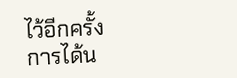ไว้อีกครั้ง การได้น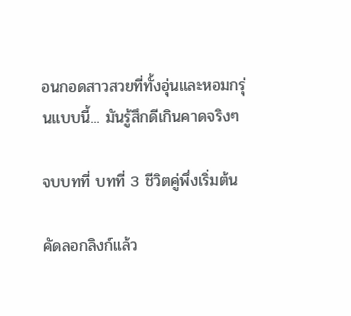อนกอดสาวสวยที่ทั้งอุ่นและหอมกรุ่นแบบนี้... มันรู้สึกดีเกินคาดจริงๆ

จบบทที่ บทที่ 3 ชีวิตคู่พึ่งเริ่มต้น

คัดลอกลิงก์แล้ว